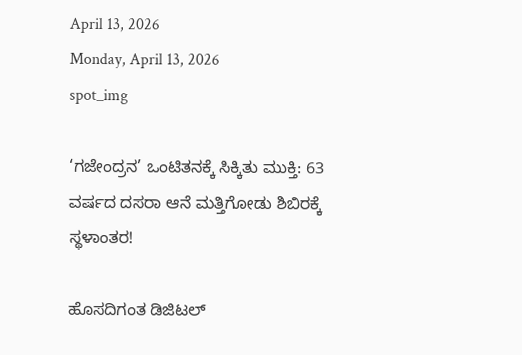April 13, 2026
Monday, April 13, 2026
spot_img

‘ಗಜೇಂದ್ರನ’ ಒಂಟಿತನಕ್ಕೆ ಸಿಕ್ಕಿತು ಮುಕ್ತಿ: 63 ವರ್ಷದ ದಸರಾ ಆನೆ ಮತ್ತಿಗೋಡು ಶಿಬಿರಕ್ಕೆ ಸ್ಥಳಾಂತರ!

ಹೊಸದಿಗಂತ ಡಿಜಿಟಲ್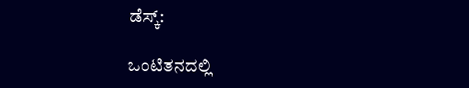ಡೆಸ್ಕ್:

ಒಂಟಿತನದಲ್ಲಿ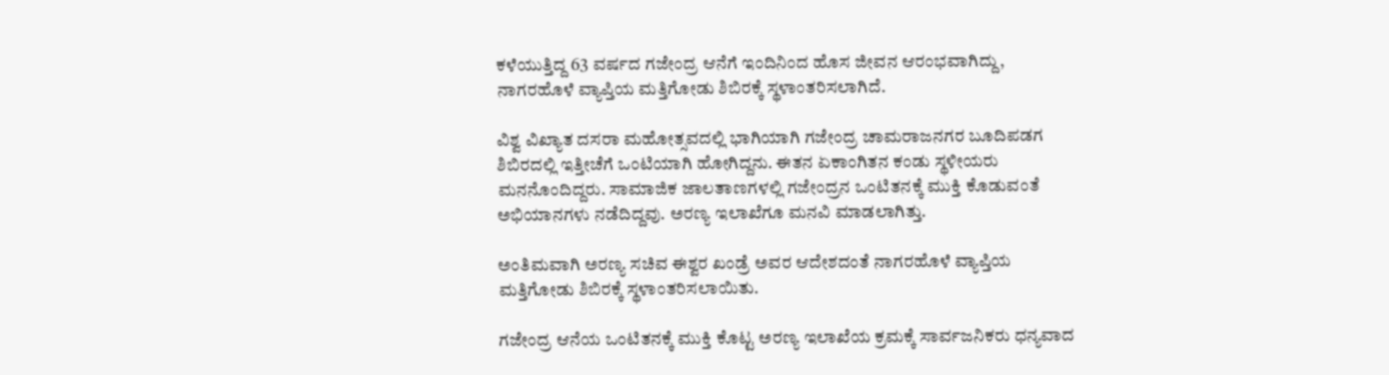ಕಳೆಯುತ್ತಿದ್ದ 63 ವರ್ಷದ ಗಜೇಂದ್ರ ಆನೆಗೆ ಇಂದಿನಿಂದ ಹೊಸ ಜೀವನ ಆರಂಭವಾಗಿದ್ದು, ನಾಗರಹೊಳೆ ವ್ಯಾಪ್ತಿಯ ಮತ್ತಿಗೋಡು ಶಿಬಿರಕ್ಕೆ ಸ್ಥಳಾಂತರಿಸಲಾಗಿದೆ.

ವಿಶ್ವ ವಿಖ್ಯಾತ ದಸರಾ ಮಹೋತ್ಸವದಲ್ಲಿ ಭಾಗಿಯಾಗಿ ಗಜೇಂದ್ರ ಚಾಮರಾಜನಗರ ಬೂದಿಪಡಗ ಶಿಬಿರದಲ್ಲಿ ಇತ್ತೀಚೆಗೆ ಒಂಟಿಯಾಗಿ ಹೋಗಿದ್ದನು. ಈತನ ಏಕಾಂಗಿತನ ಕಂಡು ಸ್ಥಳೀಯರು ಮನನೊಂದಿದ್ದರು. ಸಾಮಾಜಿಕ ಜಾಲತಾಣಗಳಲ್ಲಿ ಗಜೇಂದ್ರನ ಒಂಟಿತನಕ್ಕೆ ಮುಕ್ತಿ ಕೊಡುವಂತೆ ಅಭಿಯಾನಗಳು ನಡೆದಿದ್ದವು. ಅರಣ್ಯ ಇಲಾಖೆಗೂ ಮನವಿ ಮಾಡಲಾಗಿತ್ತು.

ಅಂತಿಮವಾಗಿ ಅರಣ್ಯ ಸಚಿವ ಈಶ್ವರ ಖಂಡ್ರೆ ಅವರ ಆದೇಶದಂತೆ ನಾಗರಹೊಳೆ ವ್ಯಾಪ್ತಿಯ ಮತ್ತಿಗೋಡು ಶಿಬಿರಕ್ಕೆ ಸ್ಥಳಾಂತರಿಸಲಾಯಿತು.

ಗಜೇಂದ್ರ ಆನೆಯ ಒಂಟಿತನಕ್ಕೆ ಮುಕ್ತಿ ಕೊಟ್ಟ ಅರಣ್ಯ ಇಲಾಖೆಯ ಕ್ರಮಕ್ಕೆ ಸಾರ್ವಜನಿಕರು ಧನ್ಯವಾದ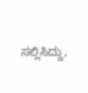ಸಲ್ಲಿಸಿದ್ದು,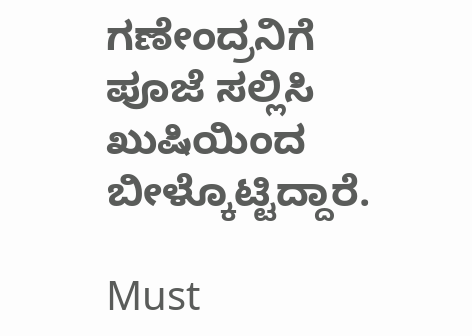ಗಣೇಂದ್ರನಿಗೆ ಪೂಜೆ ಸಲ್ಲಿಸಿ ಖುಷಿಯಿಂದ ಬೀಳ್ಕೊಟ್ಟಿದ್ದಾರೆ.

Must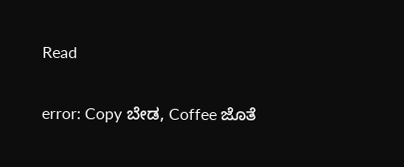Read

error: Copy ಬೇಡ, Coffee ಜೊತೆ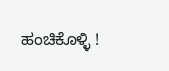ಹಂಚಿಕೊಳ್ಳಿ !